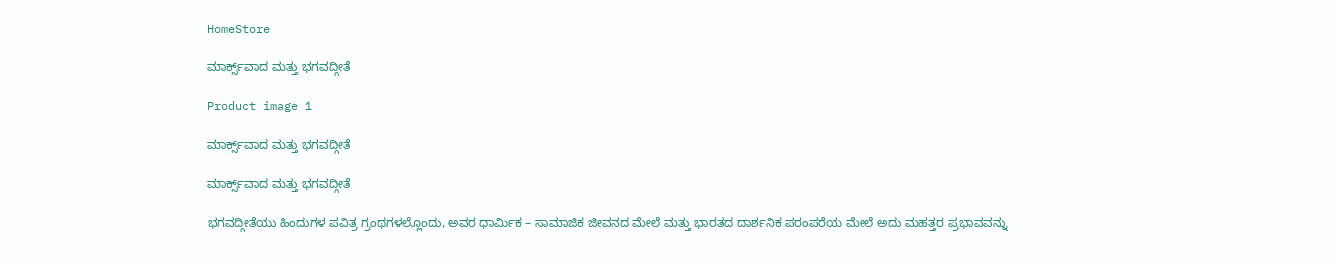HomeStore

ಮಾರ್ಕ್ಸ್‌ವಾದ ಮತ್ತು ಭಗವದ್ಗೀತೆ

Product image 1

ಮಾರ್ಕ್ಸ್‌ವಾದ ಮತ್ತು ಭಗವದ್ಗೀತೆ

ಮಾರ್ಕ್ಸ್‌ವಾದ ಮತ್ತು ಭಗವದ್ಗೀತೆ

ಭಗವದ್ಗೀತೆಯು ಹಿಂದುಗಳ ಪವಿತ್ರ ಗ್ರಂಥಗಳಲ್ಲೊಂದು, ಅವರ ಧಾರ್ಮಿಕ – ಸಾಮಾಜಿಕ ಜೀವನದ ಮೇಲೆ ಮತ್ತು ಭಾರತದ ದಾರ್ಶನಿಕ ಪರಂಪರೆಯ ಮೇಲೆ ಅದು ಮಹತ್ತರ ಪ್ರಭಾವವನ್ನು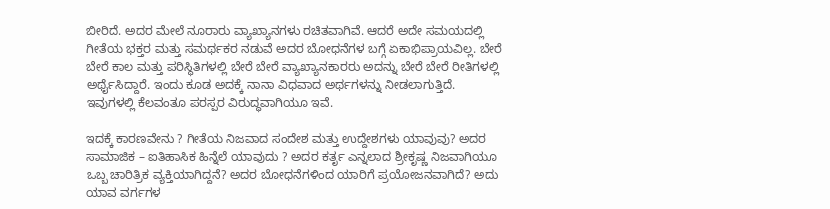ಬೀರಿದೆ. ಅದರ ಮೇಲೆ ನೂರಾರು ವ್ಯಾಖ್ಯಾನಗಳು ರಚಿತವಾಗಿವೆ. ಆದರೆ ಅದೇ ಸಮಯದಲ್ಲಿ ಗೀತೆಯ ಭಕ್ತರ ಮತ್ತು ಸಮರ್ಥಕರ ನಡುವೆ ಅದರ ಬೋಧನೆಗಳ ಬಗ್ಗೆ ಏಕಾಭಿಪ್ರಾಯವಿಲ್ಲ. ಬೇರೆ ಬೇರೆ ಕಾಲ ಮತ್ತು ಪರಿಸ್ಥಿತಿಗಳಲ್ಲಿ ಬೇರೆ ಬೇರೆ ವ್ಯಾಖ್ಯಾನಕಾರರು ಅದನ್ನು ಬೇರೆ ಬೇರೆ ರೀತಿಗಳಲ್ಲಿ ಅರ್ಥೈಸಿದ್ದಾರೆ. ಇಂದು ಕೂಡ ಅದಕ್ಕೆ ನಾನಾ ವಿಧವಾದ ಅರ್ಥಗಳನ್ನು ನೀಡಲಾಗುತ್ತಿದೆ. ಇವುಗಳಲ್ಲಿ ಕೆಲವಂತೂ ಪರಸ್ಪರ ವಿರುದ್ಧವಾಗಿಯೂ ಇವೆ.

ಇದಕ್ಕೆ ಕಾರಣವೇನು ? ಗೀತೆಯ ನಿಜವಾದ ಸಂದೇಶ ಮತ್ತು ಉದ್ದೇಶಗಳು ಯಾವುವು? ಅದರ ಸಾಮಾಜಿಕ – ಐತಿಹಾಸಿಕ ಹಿನ್ನೆಲೆ ಯಾವುದು ? ಅದರ ಕರ್ತೃ ಎನ್ನಲಾದ ಶ್ರೀಕೃಷ್ಣ ನಿಜವಾಗಿಯೂ ಒಬ್ಬ ಚಾರಿತ್ರಿಕ ವ್ಯಕ್ತಿಯಾಗಿದ್ದನೆ? ಅದರ ಬೋಧನೆಗಳಿಂದ ಯಾರಿಗೆ ಪ್ರಯೋಜನವಾಗಿದೆ? ಅದು ಯಾವ ವರ್ಗಗಳ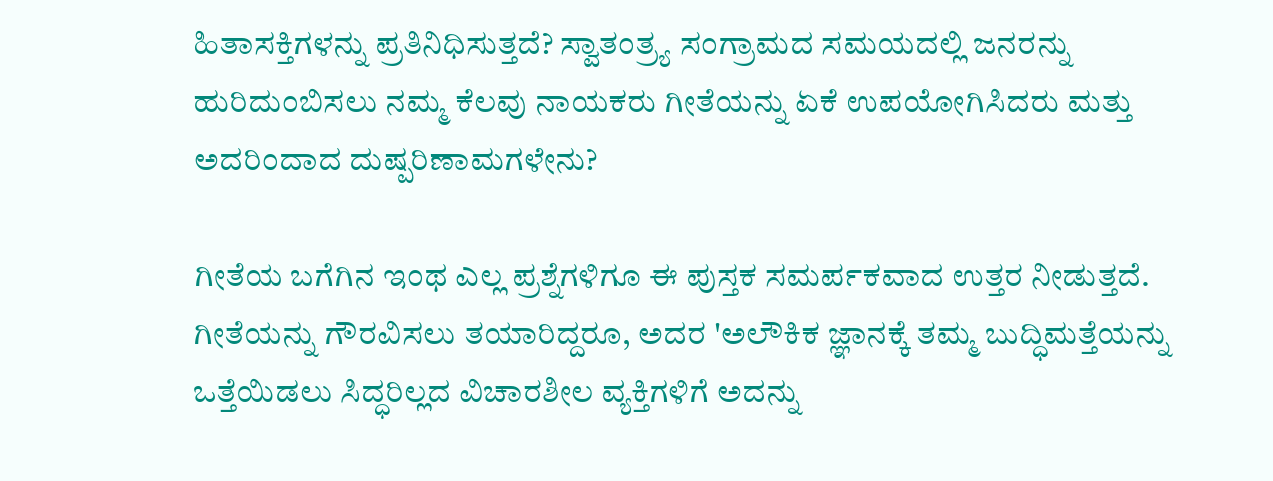ಹಿತಾಸಕ್ತಿಗಳನ್ನು ಪ್ರತಿನಿಧಿಸುತ್ತದೆ? ಸ್ವಾತಂತ್ರ್ಯ ಸಂಗ್ರಾಮದ ಸಮಯದಲ್ಲಿ ಜನರನ್ನು ಹುರಿದುಂಬಿಸಲು ನಮ್ಮ ಕೆಲವು ನಾಯಕರು ಗೀತೆಯನ್ನು ಏಕೆ ಉಪಯೋಗಿಸಿದರು ಮತ್ತು ಅದರಿಂದಾದ ದುಷ್ಪರಿಣಾಮಗಳೇನು?

ಗೀತೆಯ ಬಗೆಗಿನ ಇಂಥ ಎಲ್ಲ ಪ್ರಶ್ನೆಗಳಿಗೂ ಈ ಪುಸ್ತಕ ಸಮರ್ಪಕವಾದ ಉತ್ತರ ನೀಡುತ್ತದೆ. ಗೀತೆಯನ್ನು ಗೌರವಿಸಲು ತಯಾರಿದ್ದರೂ, ಅದರ 'ಅಲೌಕಿಕ ಜ್ಞಾನಕ್ಕೆ ತಮ್ಮ ಬುದ್ಧಿಮತ್ತೆಯನ್ನು ಒತ್ತೆಯಿಡಲು ಸಿದ್ಧರಿಲ್ಲದ ವಿಚಾರಶೀಲ ವ್ಯಕ್ತಿಗಳಿಗೆ ಅದನ್ನು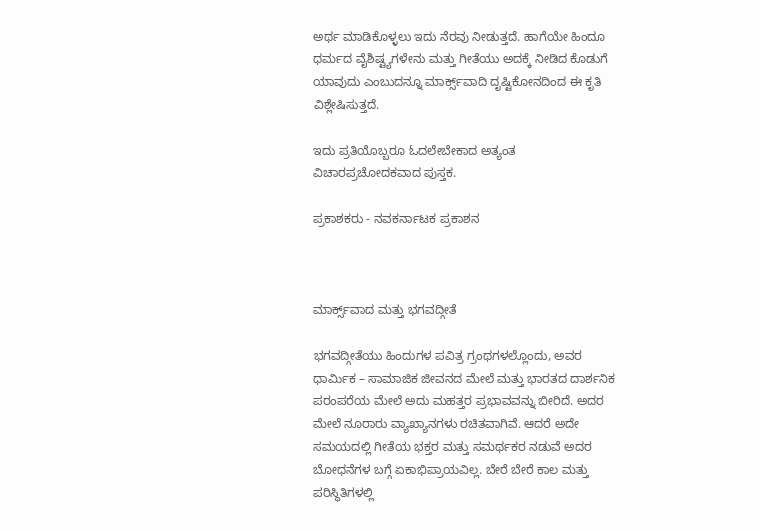ಅರ್ಥ ಮಾಡಿಕೊಳ್ಳಲು ಇದು ನೆರವು ನೀಡುತ್ತದೆ. ಹಾಗೆಯೇ ಹಿಂದೂ ಧರ್ಮದ ವೈಶಿಷ್ಟ್ಯಗಳೇನು ಮತ್ತು ಗೀತೆಯು ಅದಕ್ಕೆ ನೀಡಿದ ಕೊಡುಗೆ ಯಾವುದು ಎಂಬುದನ್ನೂ ಮಾರ್ಕ್ಸ್‌ವಾದಿ ದೃಷ್ಟಿಕೋನದಿಂದ ಈ ಕೃತಿ ವಿಶ್ಲೇಷಿಸುತ್ತದೆ.

ಇದು ಪ್ರತಿಯೊಬ್ಬರೂ ಓದಲೇಬೇಕಾದ ಅತ್ಯಂತ ವಿಚಾರಪ್ರಚೋದಕವಾದ ಪುಸ್ತಕ.

ಪ್ರಕಾಶಕರು - ನವಕರ್ನಾಟಕ ಪ್ರಕಾಶನ



ಮಾರ್ಕ್ಸ್‌ವಾದ ಮತ್ತು ಭಗವದ್ಗೀತೆ

ಭಗವದ್ಗೀತೆಯು ಹಿಂದುಗಳ ಪವಿತ್ರ ಗ್ರಂಥಗಳಲ್ಲೊಂದು, ಅವರ ಧಾರ್ಮಿಕ – ಸಾಮಾಜಿಕ ಜೀವನದ ಮೇಲೆ ಮತ್ತು ಭಾರತದ ದಾರ್ಶನಿಕ ಪರಂಪರೆಯ ಮೇಲೆ ಅದು ಮಹತ್ತರ ಪ್ರಭಾವವನ್ನು ಬೀರಿದೆ. ಅದರ ಮೇಲೆ ನೂರಾರು ವ್ಯಾಖ್ಯಾನಗಳು ರಚಿತವಾಗಿವೆ. ಆದರೆ ಅದೇ ಸಮಯದಲ್ಲಿ ಗೀತೆಯ ಭಕ್ತರ ಮತ್ತು ಸಮರ್ಥಕರ ನಡುವೆ ಅದರ ಬೋಧನೆಗಳ ಬಗ್ಗೆ ಏಕಾಭಿಪ್ರಾಯವಿಲ್ಲ. ಬೇರೆ ಬೇರೆ ಕಾಲ ಮತ್ತು ಪರಿಸ್ಥಿತಿಗಳಲ್ಲಿ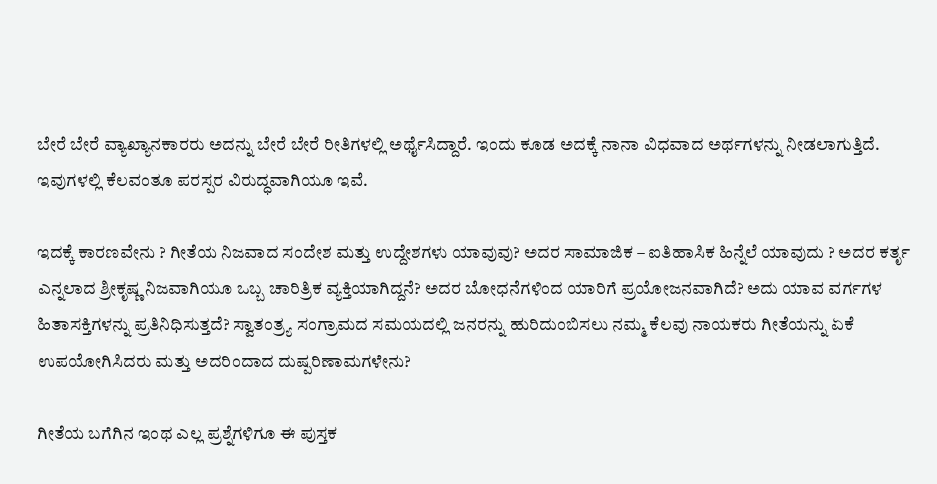ಬೇರೆ ಬೇರೆ ವ್ಯಾಖ್ಯಾನಕಾರರು ಅದನ್ನು ಬೇರೆ ಬೇರೆ ರೀತಿಗಳಲ್ಲಿ ಅರ್ಥೈಸಿದ್ದಾರೆ. ಇಂದು ಕೂಡ ಅದಕ್ಕೆ ನಾನಾ ವಿಧವಾದ ಅರ್ಥಗಳನ್ನು ನೀಡಲಾಗುತ್ತಿದೆ. ಇವುಗಳಲ್ಲಿ ಕೆಲವಂತೂ ಪರಸ್ಪರ ವಿರುದ್ಧವಾಗಿಯೂ ಇವೆ.

ಇದಕ್ಕೆ ಕಾರಣವೇನು ? ಗೀತೆಯ ನಿಜವಾದ ಸಂದೇಶ ಮತ್ತು ಉದ್ದೇಶಗಳು ಯಾವುವು? ಅದರ ಸಾಮಾಜಿಕ – ಐತಿಹಾಸಿಕ ಹಿನ್ನೆಲೆ ಯಾವುದು ? ಅದರ ಕರ್ತೃ ಎನ್ನಲಾದ ಶ್ರೀಕೃಷ್ಣ ನಿಜವಾಗಿಯೂ ಒಬ್ಬ ಚಾರಿತ್ರಿಕ ವ್ಯಕ್ತಿಯಾಗಿದ್ದನೆ? ಅದರ ಬೋಧನೆಗಳಿಂದ ಯಾರಿಗೆ ಪ್ರಯೋಜನವಾಗಿದೆ? ಅದು ಯಾವ ವರ್ಗಗಳ ಹಿತಾಸಕ್ತಿಗಳನ್ನು ಪ್ರತಿನಿಧಿಸುತ್ತದೆ? ಸ್ವಾತಂತ್ರ್ಯ ಸಂಗ್ರಾಮದ ಸಮಯದಲ್ಲಿ ಜನರನ್ನು ಹುರಿದುಂಬಿಸಲು ನಮ್ಮ ಕೆಲವು ನಾಯಕರು ಗೀತೆಯನ್ನು ಏಕೆ ಉಪಯೋಗಿಸಿದರು ಮತ್ತು ಅದರಿಂದಾದ ದುಷ್ಪರಿಣಾಮಗಳೇನು?

ಗೀತೆಯ ಬಗೆಗಿನ ಇಂಥ ಎಲ್ಲ ಪ್ರಶ್ನೆಗಳಿಗೂ ಈ ಪುಸ್ತಕ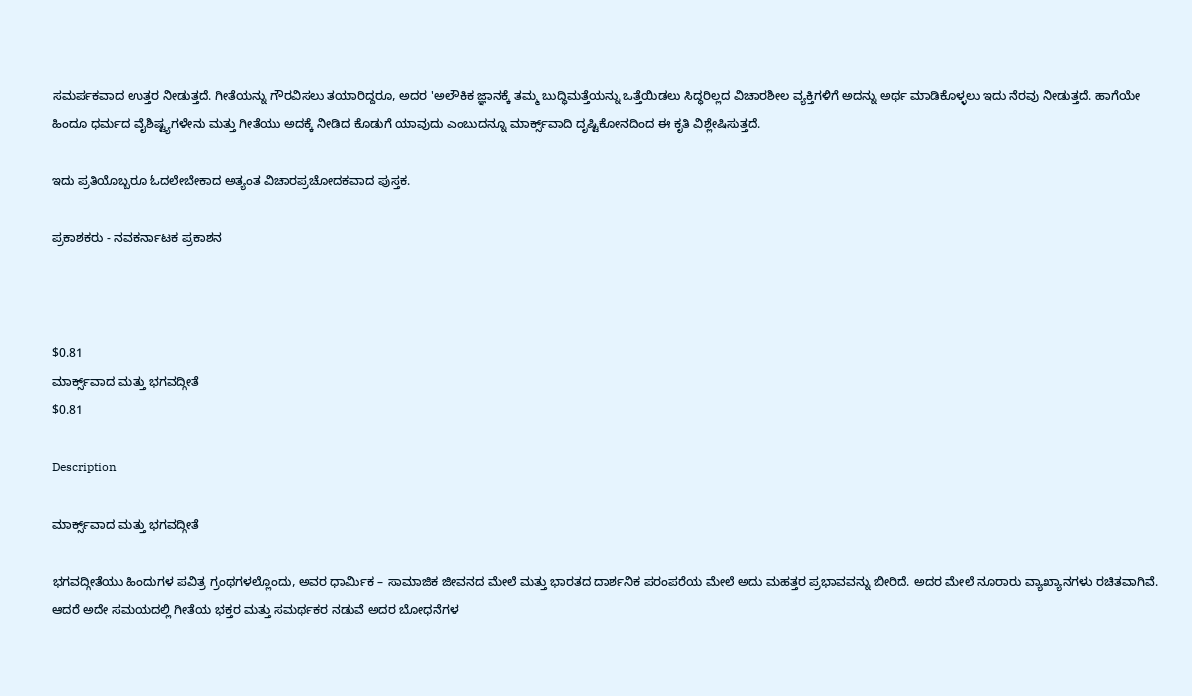ಸಮರ್ಪಕವಾದ ಉತ್ತರ ನೀಡುತ್ತದೆ. ಗೀತೆಯನ್ನು ಗೌರವಿಸಲು ತಯಾರಿದ್ದರೂ, ಅದರ 'ಅಲೌಕಿಕ ಜ್ಞಾನಕ್ಕೆ ತಮ್ಮ ಬುದ್ಧಿಮತ್ತೆಯನ್ನು ಒತ್ತೆಯಿಡಲು ಸಿದ್ಧರಿಲ್ಲದ ವಿಚಾರಶೀಲ ವ್ಯಕ್ತಿಗಳಿಗೆ ಅದನ್ನು ಅರ್ಥ ಮಾಡಿಕೊಳ್ಳಲು ಇದು ನೆರವು ನೀಡುತ್ತದೆ. ಹಾಗೆಯೇ ಹಿಂದೂ ಧರ್ಮದ ವೈಶಿಷ್ಟ್ಯಗಳೇನು ಮತ್ತು ಗೀತೆಯು ಅದಕ್ಕೆ ನೀಡಿದ ಕೊಡುಗೆ ಯಾವುದು ಎಂಬುದನ್ನೂ ಮಾರ್ಕ್ಸ್‌ವಾದಿ ದೃಷ್ಟಿಕೋನದಿಂದ ಈ ಕೃತಿ ವಿಶ್ಲೇಷಿಸುತ್ತದೆ.

ಇದು ಪ್ರತಿಯೊಬ್ಬರೂ ಓದಲೇಬೇಕಾದ ಅತ್ಯಂತ ವಿಚಾರಪ್ರಚೋದಕವಾದ ಪುಸ್ತಕ.

ಪ್ರಕಾಶಕರು - ನವಕರ್ನಾಟಕ ಪ್ರಕಾಶನ



$0.81
ಮಾರ್ಕ್ಸ್‌ವಾದ ಮತ್ತು ಭಗವದ್ಗೀತೆ
$0.81

Description

ಮಾರ್ಕ್ಸ್‌ವಾದ ಮತ್ತು ಭಗವದ್ಗೀತೆ

ಭಗವದ್ಗೀತೆಯು ಹಿಂದುಗಳ ಪವಿತ್ರ ಗ್ರಂಥಗಳಲ್ಲೊಂದು, ಅವರ ಧಾರ್ಮಿಕ – ಸಾಮಾಜಿಕ ಜೀವನದ ಮೇಲೆ ಮತ್ತು ಭಾರತದ ದಾರ್ಶನಿಕ ಪರಂಪರೆಯ ಮೇಲೆ ಅದು ಮಹತ್ತರ ಪ್ರಭಾವವನ್ನು ಬೀರಿದೆ. ಅದರ ಮೇಲೆ ನೂರಾರು ವ್ಯಾಖ್ಯಾನಗಳು ರಚಿತವಾಗಿವೆ. ಆದರೆ ಅದೇ ಸಮಯದಲ್ಲಿ ಗೀತೆಯ ಭಕ್ತರ ಮತ್ತು ಸಮರ್ಥಕರ ನಡುವೆ ಅದರ ಬೋಧನೆಗಳ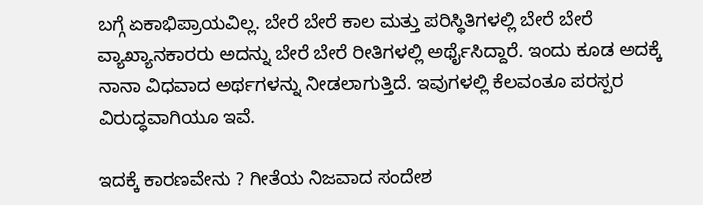ಬಗ್ಗೆ ಏಕಾಭಿಪ್ರಾಯವಿಲ್ಲ. ಬೇರೆ ಬೇರೆ ಕಾಲ ಮತ್ತು ಪರಿಸ್ಥಿತಿಗಳಲ್ಲಿ ಬೇರೆ ಬೇರೆ ವ್ಯಾಖ್ಯಾನಕಾರರು ಅದನ್ನು ಬೇರೆ ಬೇರೆ ರೀತಿಗಳಲ್ಲಿ ಅರ್ಥೈಸಿದ್ದಾರೆ. ಇಂದು ಕೂಡ ಅದಕ್ಕೆ ನಾನಾ ವಿಧವಾದ ಅರ್ಥಗಳನ್ನು ನೀಡಲಾಗುತ್ತಿದೆ. ಇವುಗಳಲ್ಲಿ ಕೆಲವಂತೂ ಪರಸ್ಪರ ವಿರುದ್ಧವಾಗಿಯೂ ಇವೆ.

ಇದಕ್ಕೆ ಕಾರಣವೇನು ? ಗೀತೆಯ ನಿಜವಾದ ಸಂದೇಶ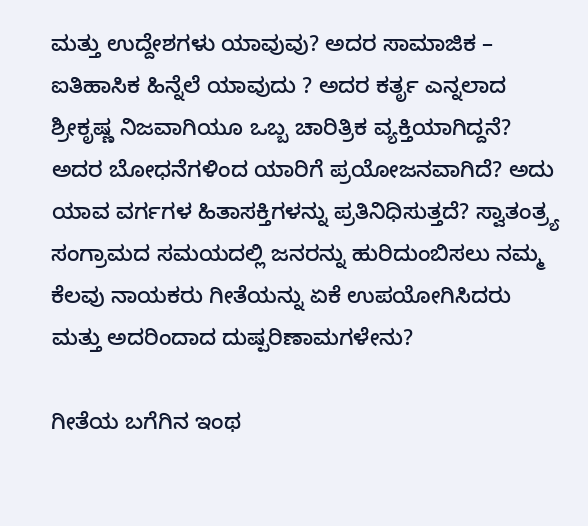ಮತ್ತು ಉದ್ದೇಶಗಳು ಯಾವುವು? ಅದರ ಸಾಮಾಜಿಕ – ಐತಿಹಾಸಿಕ ಹಿನ್ನೆಲೆ ಯಾವುದು ? ಅದರ ಕರ್ತೃ ಎನ್ನಲಾದ ಶ್ರೀಕೃಷ್ಣ ನಿಜವಾಗಿಯೂ ಒಬ್ಬ ಚಾರಿತ್ರಿಕ ವ್ಯಕ್ತಿಯಾಗಿದ್ದನೆ? ಅದರ ಬೋಧನೆಗಳಿಂದ ಯಾರಿಗೆ ಪ್ರಯೋಜನವಾಗಿದೆ? ಅದು ಯಾವ ವರ್ಗಗಳ ಹಿತಾಸಕ್ತಿಗಳನ್ನು ಪ್ರತಿನಿಧಿಸುತ್ತದೆ? ಸ್ವಾತಂತ್ರ್ಯ ಸಂಗ್ರಾಮದ ಸಮಯದಲ್ಲಿ ಜನರನ್ನು ಹುರಿದುಂಬಿಸಲು ನಮ್ಮ ಕೆಲವು ನಾಯಕರು ಗೀತೆಯನ್ನು ಏಕೆ ಉಪಯೋಗಿಸಿದರು ಮತ್ತು ಅದರಿಂದಾದ ದುಷ್ಪರಿಣಾಮಗಳೇನು?

ಗೀತೆಯ ಬಗೆಗಿನ ಇಂಥ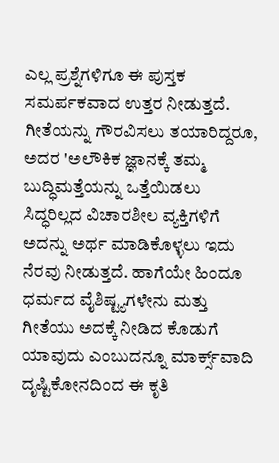ಎಲ್ಲ ಪ್ರಶ್ನೆಗಳಿಗೂ ಈ ಪುಸ್ತಕ ಸಮರ್ಪಕವಾದ ಉತ್ತರ ನೀಡುತ್ತದೆ. ಗೀತೆಯನ್ನು ಗೌರವಿಸಲು ತಯಾರಿದ್ದರೂ, ಅದರ 'ಅಲೌಕಿಕ ಜ್ಞಾನಕ್ಕೆ ತಮ್ಮ ಬುದ್ಧಿಮತ್ತೆಯನ್ನು ಒತ್ತೆಯಿಡಲು ಸಿದ್ಧರಿಲ್ಲದ ವಿಚಾರಶೀಲ ವ್ಯಕ್ತಿಗಳಿಗೆ ಅದನ್ನು ಅರ್ಥ ಮಾಡಿಕೊಳ್ಳಲು ಇದು ನೆರವು ನೀಡುತ್ತದೆ. ಹಾಗೆಯೇ ಹಿಂದೂ ಧರ್ಮದ ವೈಶಿಷ್ಟ್ಯಗಳೇನು ಮತ್ತು ಗೀತೆಯು ಅದಕ್ಕೆ ನೀಡಿದ ಕೊಡುಗೆ ಯಾವುದು ಎಂಬುದನ್ನೂ ಮಾರ್ಕ್ಸ್‌ವಾದಿ ದೃಷ್ಟಿಕೋನದಿಂದ ಈ ಕೃತಿ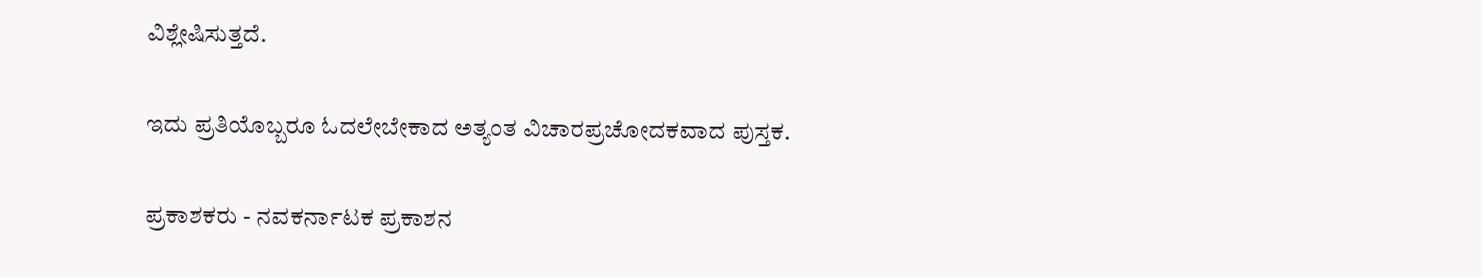ವಿಶ್ಲೇಷಿಸುತ್ತದೆ.

ಇದು ಪ್ರತಿಯೊಬ್ಬರೂ ಓದಲೇಬೇಕಾದ ಅತ್ಯಂತ ವಿಚಾರಪ್ರಚೋದಕವಾದ ಪುಸ್ತಕ.

ಪ್ರಕಾಶಕರು - ನವಕರ್ನಾಟಕ ಪ್ರಕಾಶನ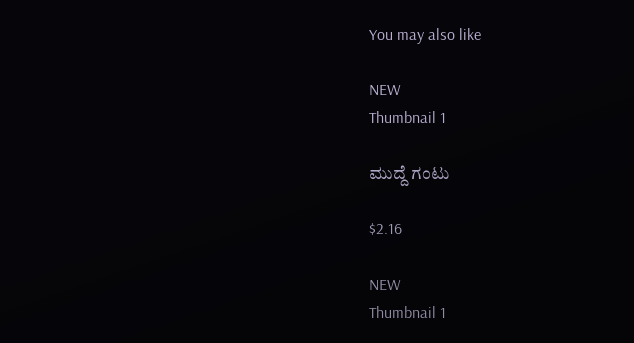You may also like

NEW
Thumbnail 1

ಮುದ್ದೆ ಗಂಟು

$2.16

NEW
Thumbnail 1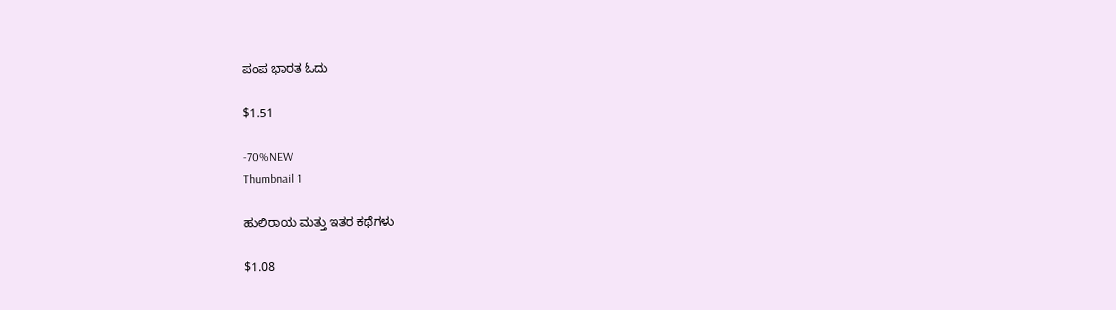ಪಂಪ ಭಾರತ ಓದು

$1.51

-70%NEW
Thumbnail 1

ಹುಲಿರಾಯ ಮತ್ತು ಇತರ ಕಥೆಗಳು

$1.08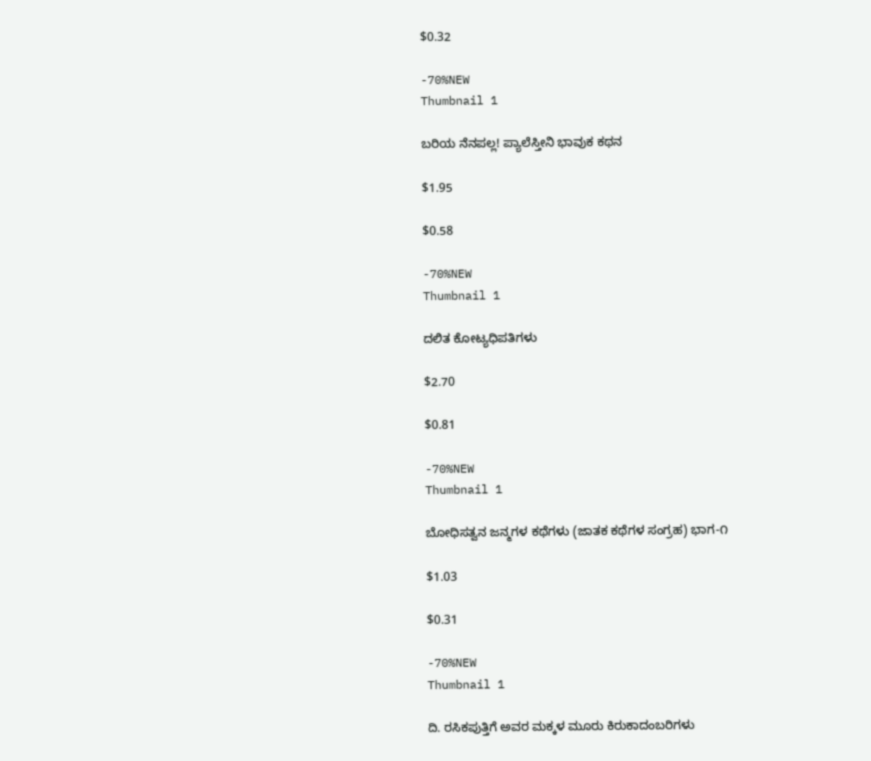$0.32

-70%NEW
Thumbnail 1

ಬರಿಯ ನೆನಪಲ್ಲ! ಪ್ಯಾಲೆಸ್ತೀನಿ ಭಾವುಕ ಕಥನ

$1.95

$0.58

-70%NEW
Thumbnail 1

ದಲಿತ ಕೋಟ್ಯಧಿಪತಿಗಳು

$2.70

$0.81

-70%NEW
Thumbnail 1

ಬೋಧಿಸತ್ವನ ಜನ್ಮಗಳ ಕಥೆಗಳು (ಜಾತಕ ಕಥೆಗಳ ಸಂಗ್ರಹ) ಭಾಗ-೧

$1.03

$0.31

-70%NEW
Thumbnail 1

ದಿ. ರಸಿಕಪುತ್ತಿಗೆ ಅವರ ಮಕ್ಕಳ ಮೂರು ಕಿರುಕಾದಂಬರಿಗಳು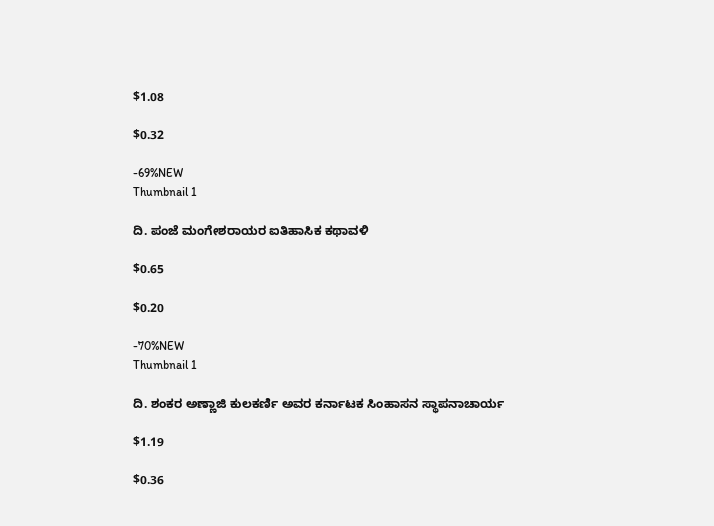$1.08

$0.32

-69%NEW
Thumbnail 1

ದಿ. ಪಂಜೆ ಮಂಗೇಶರಾಯರ ಐತಿಹಾಸಿಕ ಕಥಾವಳಿ

$0.65

$0.20

-70%NEW
Thumbnail 1

ದಿ. ಶಂಕರ ಅಣ್ಣಾಜಿ ಕುಲಕರ್ಣಿ ಅವರ ಕರ್ನಾಟಕ ಸಿಂಹಾಸನ ಸ್ಥಾಪನಾಚಾರ್ಯ

$1.19

$0.36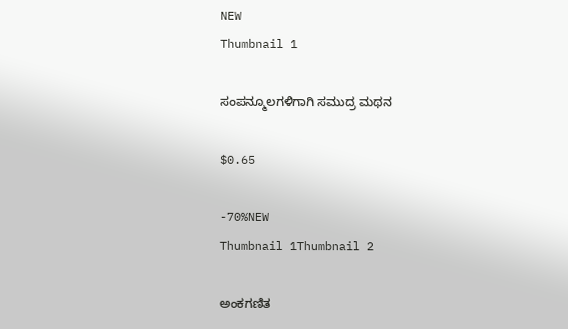NEW
Thumbnail 1

ಸಂಪನ್ಮೂಲಗಳಿಗಾಗಿ ಸಮುದ್ರ ಮಥನ

$0.65

-70%NEW
Thumbnail 1Thumbnail 2

ಅಂಕಗಣಿತ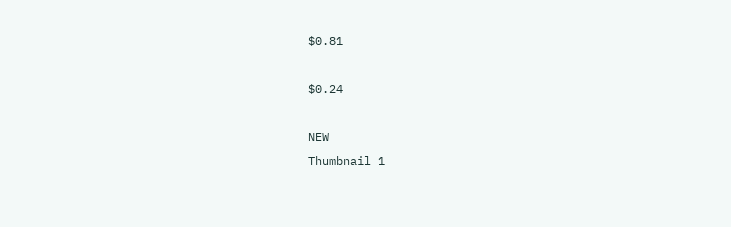$0.81

$0.24

NEW
Thumbnail 1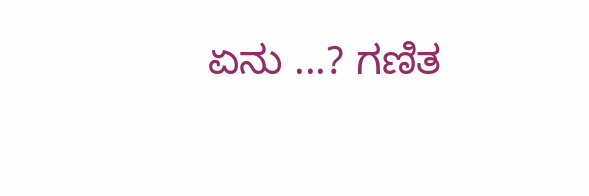ಏನು ...? ಗಣಿತ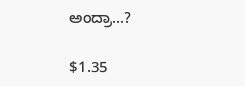ಅಂದ್ರಾ...?

$1.35